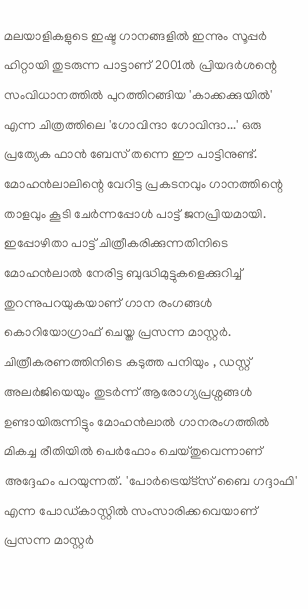മലയാളികളുടെ ഇഷ്ട ഗാനങ്ങളിൽ ഇന്നും സൂപ്പർ ഹിറ്റായി തുടരുന്ന പാട്ടാണ് 2001ൽ പ്രിയദർശന്റെ സംവിധാനത്തിൽ പുറത്തിറങ്ങിയ 'കാക്കക്കുയിൽ' എന്ന ചിത്രത്തിലെ 'ഗോവിന്ദാ ഗോവിന്ദാ...' ഒരു പ്രത്യേക ഫാൻ ബേസ് തന്നെ ഈ പാട്ടിനുണ്ട്. മോഹൻലാലിന്റെ വേറിട്ട പ്രകടനവും ഗാനത്തിന്റെ താളവും കൂടി ചേർന്നപ്പോൾ പാട്ട് ജനപ്രിയമായി. ഇപ്പോഴിതാ പാട്ട് ചിത്രീകരിക്കുന്നതിനിടെ മോഹൻലാൽ നേരിട്ട ബുദ്ധിമുട്ടുകളെക്കുറിച്ച് തുറന്നുപറയുകയാണ് ഗാന രംഗങ്ങൾ കൊറിയോഗ്രാഫ് ചെയ്ത പ്രസന്ന മാസ്റ്റർ.
ചിത്രീകരണത്തിനിടെ കടുത്ത പനിയും , ഡസ്റ്റ് അലർജിയെയും തുടർന്ന് ആരോഗ്യപ്രശ്നങ്ങൾ ഉണ്ടായിരുന്നിട്ടും മോഹൻലാൽ ഗാനരംഗത്തിൽ മികച്ച രീതിയിൽ പെർഫോം ചെയ്തുവെന്നാണ് അദ്ദേഹം പറയുന്നത്. 'പോർട്രെയ്ട്സ് ബൈ ഗദ്ദാഫി' എന്ന പോഡ്കാസ്റ്റിൽ സംസാരിക്കവെയാണ് പ്രസന്ന മാസ്റ്റർ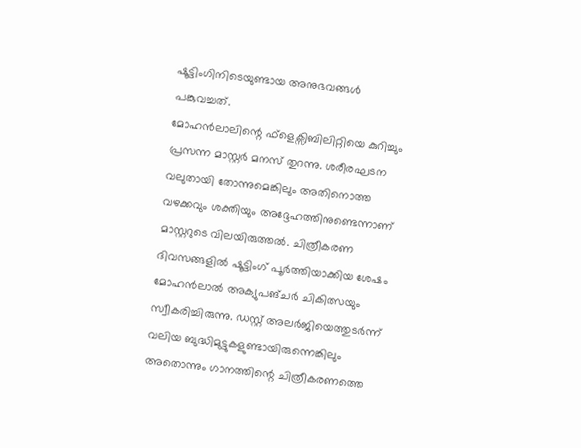ഷൂട്ടിംഗിനിടെയുണ്ടായ അനുഭവങ്ങൾ പങ്കുവച്ചത്.
മോഹൻലാലിന്റെ ഫ്ളെക്സിബിലിറ്റിയെ കുറിച്ചും പ്രസന്ന മാസ്റ്റർ മനസ് തുറന്നു. ശരീരഘടന വലുതായി തോന്നുമെങ്കിലും അതിനൊത്ത വഴക്കവും ശക്തിയും അദ്ദേഹത്തിനുണ്ടെന്നാണ് മാസ്റ്ററുടെ വിലയിരുത്തൽ. ചിത്രീകരണ ദിവസങ്ങളിൽ ഷൂട്ടിംഗ് പൂർത്തിയാക്കിയ ശേഷം മോഹൻലാൽ അക്യുപങ്ചർ ചികിത്സയും സ്വീകരിച്ചിരുന്നു. ഡസ്റ്റ് അലർജിയെത്തുടർന്ന് വലിയ ബുദ്ധിമുട്ടുകളുണ്ടായിരുന്നെങ്കിലും അതൊന്നും ഗാനത്തിന്റെ ചിത്രീകരണത്തെ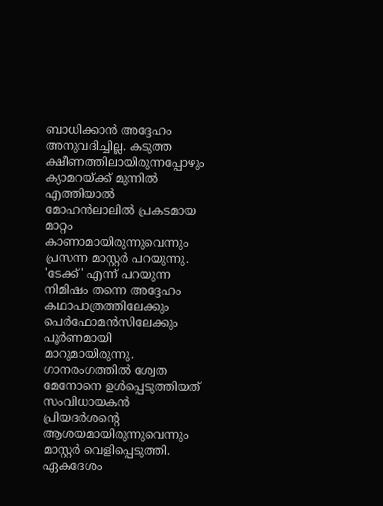ബാധിക്കാൻ അദ്ദേഹം അനുവദിച്ചില്ല. കടുത്ത ക്ഷീണത്തിലായിരുന്നപ്പോഴും ക്യാമറയ്ക്ക് മുന്നിൽ എത്തിയാൽ മോഹൻലാലിൽ പ്രകടമായ മാറ്റം കാണാമായിരുന്നുവെന്നും പ്രസന്ന മാസ്റ്റർ പറയുന്നു.
'ടേക്ക്' എന്ന് പറയുന്ന നിമിഷം തന്നെ അദ്ദേഹം കഥാപാത്രത്തിലേക്കും പെർഫോമൻസിലേക്കും പൂർണമായി മാറുമായിരുന്നു. ഗാനരംഗത്തിൽ ശ്വേത മേനോനെ ഉൾപ്പെടുത്തിയത് സംവിധായകൻ പ്രിയദർശന്റെ ആശയമായിരുന്നുവെന്നും മാസ്റ്റർ വെളിപ്പെടുത്തി. ഏകദേശം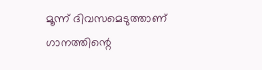മൂന്ന് ദിവസമെടുത്താണ് ഗാനത്തിന്റെ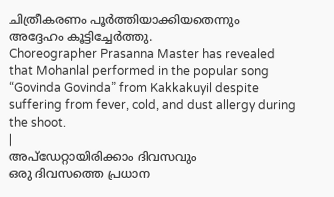ചിത്രീകരണം പൂർത്തിയാക്കിയതെന്നും അദ്ദേഹം കൂട്ടിച്ചേർത്തു.
Choreographer Prasanna Master has revealed that Mohanlal performed in the popular song “Govinda Govinda” from Kakkakuyil despite suffering from fever, cold, and dust allergy during the shoot.
|
അപ്ഡേറ്റായിരിക്കാം ദിവസവും
ഒരു ദിവസത്തെ പ്രധാന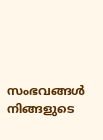സംഭവങ്ങൾ നിങ്ങളുടെ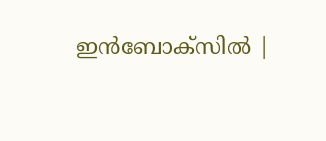ഇൻബോക്സിൽ |